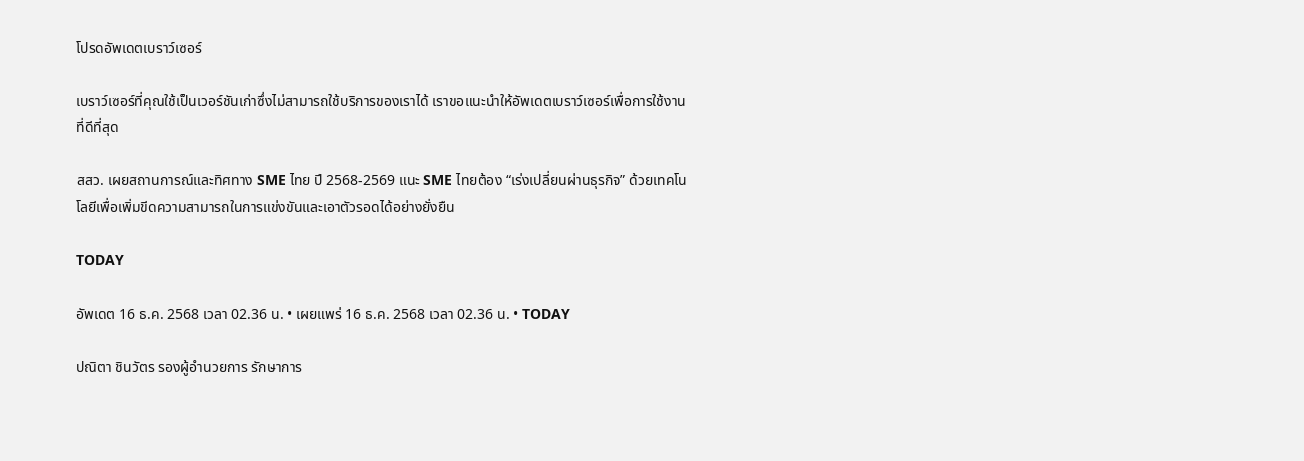โปรดอัพเดตเบราว์เซอร์

เบราว์เซอร์ที่คุณใช้เป็นเวอร์ชันเก่าซึ่งไม่สามารถใช้บริการของเราได้ เราขอแนะนำให้อัพเดตเบราว์เซอร์เพื่อการใช้งานที่ดีที่สุด

สสว. เผยสถานการณ์และทิศทาง SME ไทย ปี 2568-2569 แนะ SME ไทยต้อง “เร่งเปลี่ยนผ่านธุรกิจ” ด้วยเทคโนโลยีเพื่อเพิ่มขีดความสามารถในการแข่งขันและเอาตัวรอดได้อย่างยั่งยืน

TODAY

อัพเดต 16 ธ.ค. 2568 เวลา 02.36 น. • เผยแพร่ 16 ธ.ค. 2568 เวลา 02.36 น. • TODAY

ปณิตา ชินวัตร รองผู้อำนวยการ รักษาการ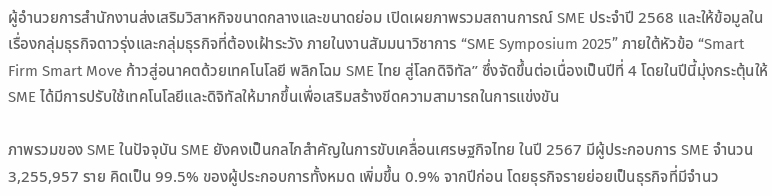ผู้อำนวยการสำนักงานส่งเสริมวิสาหกิจขนาดกลางและขนาดย่อม เปิดเผยภาพรวมสถานการณ์ SME ประจำปี 2568 และให้ข้อมูลในเรื่องกลุ่มธุรกิจดาวรุ่งและกลุ่มธุรกิจที่ต้องเฝ้าระวัง ภายในงานสัมมนาวิชาการ “SME Symposium 2025” ภายใต้หัวข้อ “Smart Firm Smart Move ก้าวสู่อนาคตด้วยเทคโนโลยี พลิกโฉม SME ไทย สู่โลกดิจิทัล” ซึ่งจัดขึ้นต่อเนื่องเป็นปีที่ 4 โดยในปีนี้มุ่งกระตุ้นให้ SME ได้มีการปรับใช้เทคโนโลยีและดิจิทัลให้มากขึ้นเพื่อเสริมสร้างขีดความสามารถในการแข่งขัน

ภาพรวมของ SME ในปัจจุบัน SME ยังคงเป็นกลไกสำคัญในการขับเคลื่อนเศรษฐกิจไทย ในปี 2567 มีผู้ประกอบการ SME จำนวน3,255,957 ราย คิดเป็น 99.5% ของผู้ประกอบการทั้งหมด เพิ่มขึ้น 0.9% จากปีก่อน โดยธุรกิจรายย่อยเป็นธุรกิจที่มีจำนว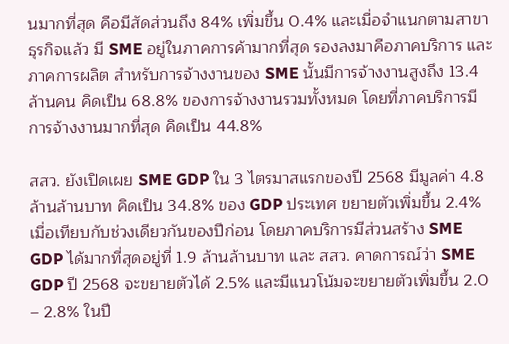นมากที่สุด คือมีสัดส่วนถึง 84% เพิ่มขึ้น 0.4% และเมื่อจำแนกตามสาขาธุรกิจแล้ว มี SME อยู่ในภาคการค้ามากที่สุด รองลงมาคือภาคบริการ และภาคการผลิต สำหรับการจ้างงานของ SME นั้นมีการจ้างงานสูงถึง 13.4 ล้านคน คิดเป็น 68.8% ของการจ้างงานรวมทั้งหมด โดยที่ภาคบริการมีการจ้างงานมากที่สุด คิดเป็น 44.8%

สสว. ยังเปิดเผย SME GDP ใน 3 ไตรมาสแรกของปี 2568 มีมูลค่า 4.8 ล้านล้านบาท คิดเป็น 34.8% ของ GDP ประเทศ ขยายตัวเพิ่มขึ้น 2.4% เมื่อเทียบกับช่วงเดียวกันของปีก่อน โดยภาคบริการมีส่วนสร้าง SME GDP ได้มากที่สุดอยู่ที่ 1.9 ล้านล้านบาท และ สสว. คาดการณ์ว่า SME GDP ปี 2568 จะขยายตัวได้ 2.5% และมีแนวโน้มจะขยายตัวเพิ่มขึ้น 2.0 – 2.8% ในปี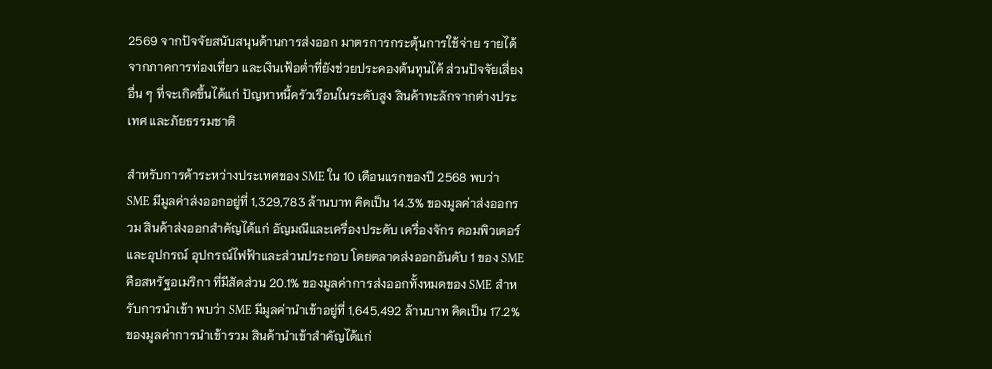2569 จากปัจจัยสนับสนุนด้านการส่งออก มาตรการกระตุ้นการใช้จ่าย รายได้จากภาคการท่องเที่ยว และเงินเฟ้อต่ำที่ยังช่วยประคองต้นทุนได้ ส่วนปัจจัยเสี่ยงอื่น ๆ ที่จะเกิดขึ้นได้แก่ ปัญหาหนี้ครัวเรือนในระดับสูง สินค้าทะลักจากต่างประเทศ และภัยธรรมชาติ

สำหรับการค้าระหว่างประเทศของ SME ใน 10 เดือนแรกของปี 2568 พบว่า SME มีมูลค่าส่งออกอยู่ที่ 1,329,783 ล้านบาท คิดเป็น 14.3% ของมูลค่าส่งออกรวม สินค้าส่งออกสำคัญได้แก่ อัญมณีและเครื่องประดับ เครื่องจักร คอมพิวเตอร์และอุปกรณ์ อุปกรณ์ไฟฟ้าและส่วนประกอบ โดยตลาดส่งออกอันดับ 1 ของ SME คือสหรัฐอเมริกา ที่มีสัดส่วน 20.1% ของมูลค่าการส่งออกทั้งหมดของ SME สำหรับการนำเข้า พบว่า SME มีมูลค่านำเข้าอยู่ที่ 1,645,492 ล้านบาท คิดเป็น 17.2% ของมูลค่าการนำเข้ารวม สินค้านำเข้าสำคัญได้แก่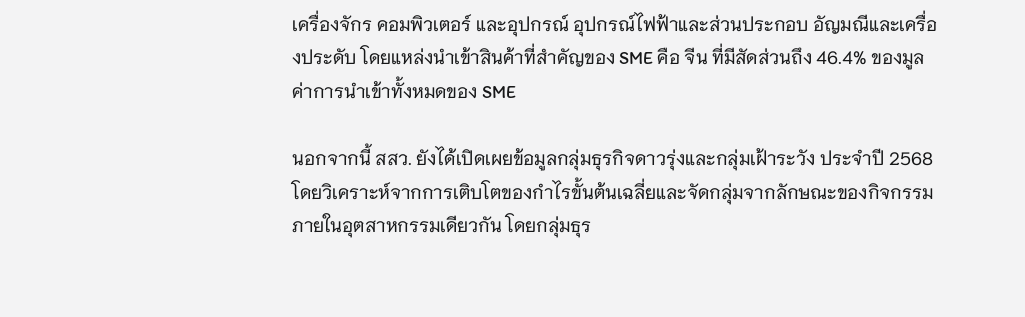เครื่องจักร คอมพิวเตอร์ และอุปกรณ์ อุปกรณ์ไฟฟ้าและส่วนประกอบ อัญมณีและเครื่องประดับ โดยแหล่งนำเข้าสินค้าที่สำคัญของ SME คือ จีน ที่มีสัดส่วนถึง 46.4% ของมูลค่าการนำเข้าทั้งหมดของ SME

นอกจากนี้ สสว. ยังได้เปิดเผยข้อมูลกลุ่มธุรกิจดาวรุ่งและกลุ่มเฝ้าระวัง ประจำปี 2568 โดยวิเคราะห์จากการเติบโตของกำไรขั้นต้นเฉลี่ยและจัดกลุ่มจากลักษณะของกิจกรรมภายในอุตสาหกรรมเดียวกัน โดยกลุ่มธุร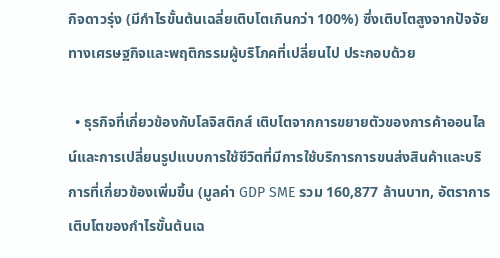กิจดาวรุ่ง (มีกำไรขั้นต้นเฉลี่ยเติบโตเกินกว่า 100%) ซึ่งเติบโตสูงจากปัจจัยทางเศรษฐกิจและพฤติกรรมผู้บริโภคที่เปลี่ยนไป ประกอบด้วย

  • ธุรกิจที่เกี่ยวข้องกับโลจิสติกส์ เติบโตจากการขยายตัวของการค้าออนไลน์และการเปลี่ยนรูปแบบการใช้ชีวิตที่มีการใช้บริการการขนส่งสินค้าและบริการที่เกี่ยวข้องเพิ่มขึ้น (มูลค่า GDP SME รวม 160,877 ล้านบาท, อัตราการเติบโตของกำไรขั้นต้นเฉ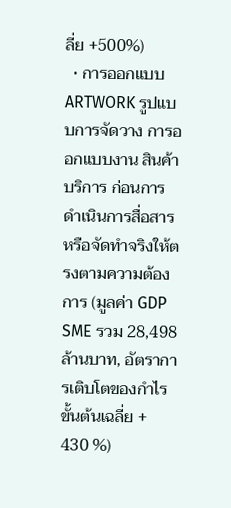ลี่ย +500%)
  • การออกแบบ ARTWORK รูปแบบการจัดวาง การออกแบบงาน สินค้า บริการ ก่อนการดำเนินการสื่อสาร หรือจัดทำจริงให้ตรงตามความต้องการ (มูลค่า GDP SME รวม 28,498 ล้านบาท, อัตราการเติบโตของกำไรขั้นต้นเฉลี่ย + 430 %)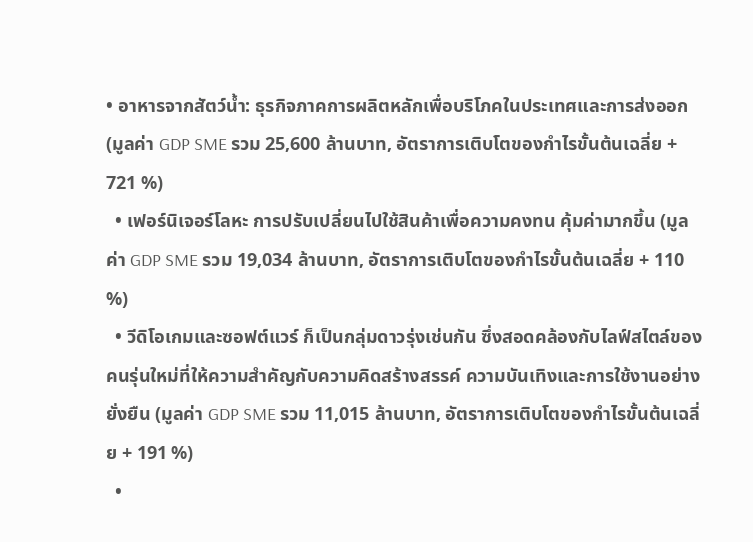• อาหารจากสัตว์น้ำ: ธุรกิจภาคการผลิตหลักเพื่อบริโภคในประเทศและการส่งออก (มูลค่า GDP SME รวม 25,600 ล้านบาท, อัตราการเติบโตของกำไรขั้นต้นเฉลี่ย + 721 %)
  • เฟอร์นิเจอร์โลหะ การปรับเปลี่ยนไปใช้สินค้าเพื่อความคงทน คุ้มค่ามากขึ้น (มูลค่า GDP SME รวม 19,034 ล้านบาท, อัตราการเติบโตของกำไรขั้นต้นเฉลี่ย + 110 %)
  • วีดิโอเกมและซอฟต์แวร์ ก็เป็นกลุ่มดาวรุ่งเช่นกัน ซึ่งสอดคล้องกับไลฟ์สไตล์ของคนรุ่นใหม่ที่ให้ความสำคัญกับความคิดสร้างสรรค์ ความบันเทิงและการใช้งานอย่างยั่งยืน (มูลค่า GDP SME รวม 11,015 ล้านบาท, อัตราการเติบโตของกำไรขั้นต้นเฉลี่ย + 191 %)
  •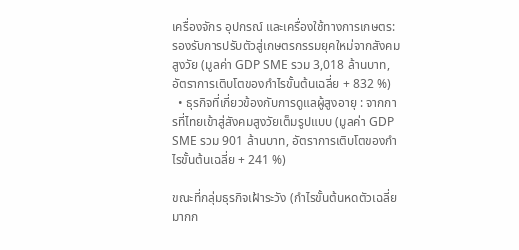เครื่องจักร อุปกรณ์ และเครื่องใช้ทางการเกษตร: รองรับการปรับตัวสู่เกษตรกรรมยุคใหม่จากสังคมสูงวัย (มูลค่า GDP SME รวม 3,018 ล้านบาท, อัตราการเติบโตของกำไรขั้นต้นเฉลี่ย + 832 %)
  • ธุรกิจที่เกี่ยวข้องกับการดูแลผู้สูงอายุ : จากการที่ไทยเข้าสู่สังคมสูงวัยเต็มรูปแบบ (มูลค่า GDP SME รวม 901 ล้านบาท, อัตราการเติบโตของกำไรขั้นต้นเฉลี่ย + 241 %)

ขณะที่กลุ่มธุรกิจเฝ้าระวัง (กำไรขั้นต้นหดตัวเฉลี่ยมากก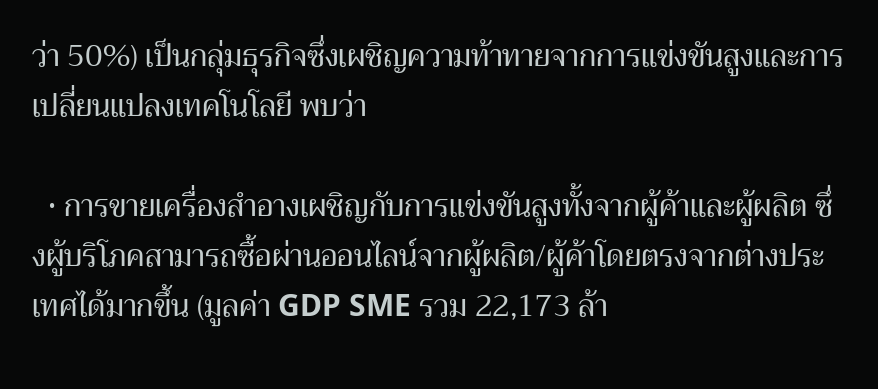ว่า 50%) เป็นกลุ่มธุรกิจซึ่งเผชิญความท้าทายจากการแข่งขันสูงและการเปลี่ยนแปลงเทคโนโลยี พบว่า

  • การขายเครื่องสำอางเผชิญกับการแข่งขันสูงทั้งจากผู้ค้าและผู้ผลิต ซึ่งผู้บริโภคสามารถซื้อผ่านออนไลน์จากผู้ผลิต/ผู้ค้าโดยตรงจากต่างประเทศได้มากขึ้น (มูลค่า GDP SME รวม 22,173 ล้า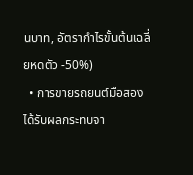นบาท, อัตรากำไรขั้นต้นเฉลี่ยหดตัว -50%)
  • การขายรถยนต์มือสอง ได้รับผลกระทบจา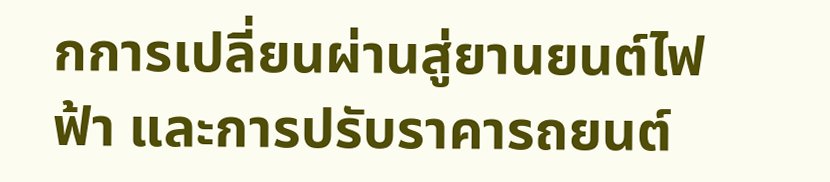กการเปลี่ยนผ่านสู่ยานยนต์ไฟฟ้า และการปรับราคารถยนต์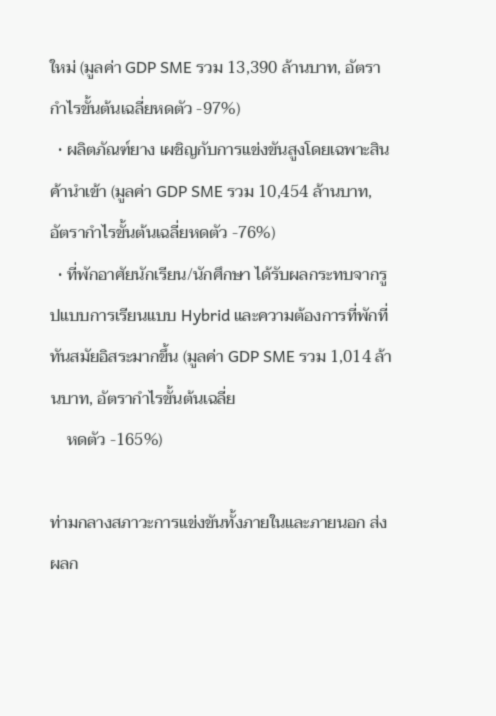ใหม่ (มูลค่า GDP SME รวม 13,390 ล้านบาท, อัตรากำไรขั้นต้นเฉลี่ยหดตัว -97%)
  • ผลิตภัณฑ์ยาง เผชิญกับการแข่งขันสูงโดยเฉพาะสินค้านำเข้า (มูลค่า GDP SME รวม 10,454 ล้านบาท, อัตรากำไรขั้นต้นเฉลี่ยหดตัว -76%)
  • ที่พักอาศัยนักเรียน/นักศึกษา ได้รับผลกระทบจากรูปแบบการเรียนแบบ Hybrid และความต้องการที่พักที่ทันสมัยอิสระมากขึ้น (มูลค่า GDP SME รวม 1,014 ล้านบาท, อัตรากำไรขั้นต้นเฉลี่ย
    หดตัว -165%)

ท่ามกลางสภาวะการแข่งขันทั้งภายในและภายนอก ส่งผลก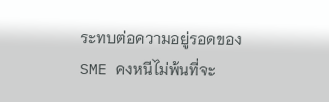ระทบต่อความอยู่รอดของ SME คงหนีไม่พ้นที่จะ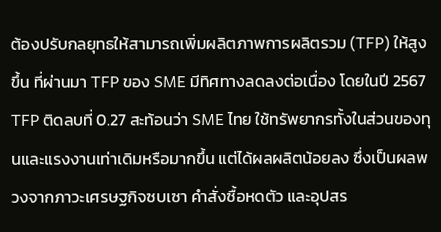ต้องปรับกลยุทธให้สามารถเพิ่มผลิตภาพการผลิตรวม (TFP) ให้สูงขึ้น ที่ผ่านมา TFP ของ SME มีทิศทางลดลงต่อเนื่อง โดยในปี 2567 TFP ติดลบที่ 0.27 สะท้อนว่า SME ไทย ใช้ทรัพยากรทั้งในส่วนของทุนและแรงงานเท่าเดิมหรือมากขึ้น แต่ได้ผลผลิตน้อยลง ซึ่งเป็นผลพวงจากภาวะเศรษฐกิจซบเซา คำสั่งซื้อหดตัว และอุปสร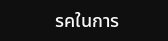รคในการ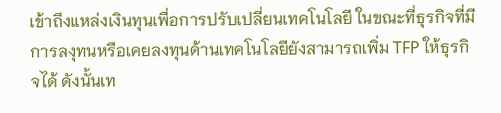เข้าถึงแหล่งเงินทุนเพื่อการปรับเปลี่ยนเทคโนโลยี ในขณะที่ธุรกิจที่มีการลงุทนหรือเคยลงทุนด้านเทคโนโลยียังสามารถเพิ่ม TFP ให้ธุรกิจได้ ดังนั้นเท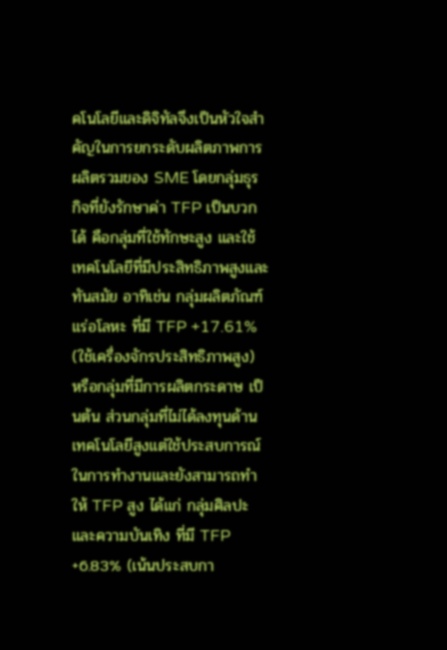คโนโลยีและดิจิทัลจึงเป็นหัวใจสำคัญในการยกระดับผลิตภาพการผลิตรวมของ SME โดยกลุ่มธุรกิจที่ยังรักษาค่า TFP เป็นบวกได้ คือกลุ่มที่ใช้ทักษะสูง และใช้เทคโนโลยีที่มีประสิทธิภาพสูงและทันสมัย อาทิเช่น กลุ่มผลิตภัณฑ์แร่อโลหะ ที่มี TFP +17.61% (ใช้เครื่องจักรประสิทธิภาพสูง) หรือกลุ่มที่มีการผลิตกระดาษ เป็นต้น ส่วนกลุ่มที่ไม่ได้ลงทุนด้านเทคโนโลยีสูงแต่ใช้ประสบการณ์ในการทำงานและยังสามารถทำให้ TFP สูง ได้แก่ กลุ่มศิลปะและความบันเทิง ที่มี TFP +6.83% (เน้นประสบกา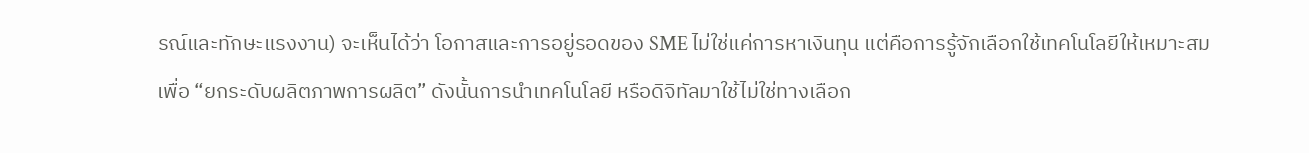รณ์และทักษะแรงงาน) จะเห็นได้ว่า โอกาสและการอยู่รอดของ SME ไม่ใช่แค่การหาเงินทุน แต่คือการรู้จักเลือกใช้เทคโนโลยีให้เหมาะสมเพื่อ “ยกระดับผลิตภาพการผลิต” ดังนั้นการนำเทคโนโลยี หรือดิจิทัลมาใช้ไม่ใช่ทางเลือก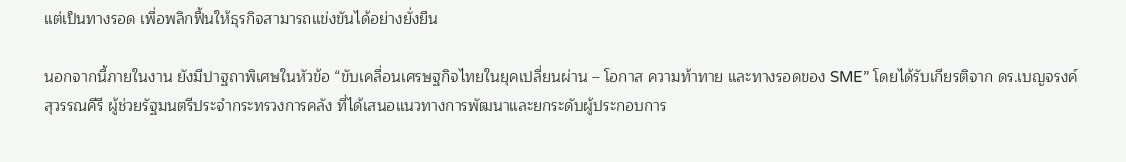แต่เป็นทางรอด เพื่อพลิกฟื้นให้ธุรกิจสามารถแข่งขันได้อย่างยั่งยืน

นอกจากนี้ภายในงาน ยังมีปาฐถาพิเศษในหัวข้อ “ขับเคลื่อนเศรษฐกิจไทยในยุคเปลี่ยนผ่าน – โอกาส ความท้าทาย และทางรอดของ SME” โดยได้รับเกียรติจาก ดร.เบญจรงค์ สุวรรณคีรี ผู้ช่วยรัฐมนตรีประจำกระทรวงการคลัง ที่ได้เสนอแนวทางการพัฒนาและยกระดับผู้ประกอบการ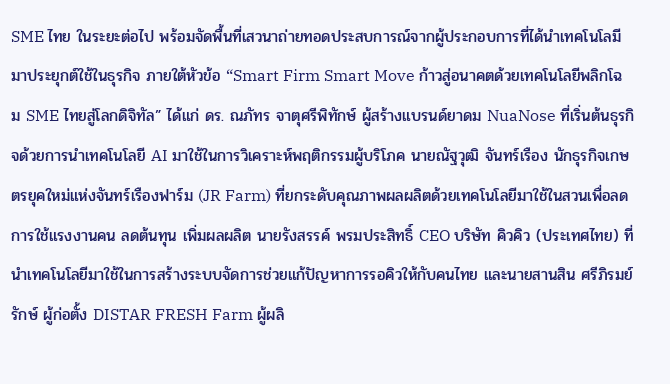SME ไทย ในระยะต่อไป พร้อมจัดพื้นที่เสวนาถ่ายทอดประสบการณ์จากผู้ประกอบการที่ได้นำเทคโนโลมีมาประยุกต์ใช้ในธุรกิจ ภายใต้หัวข้อ “Smart Firm Smart Move ก้าวสู่อนาคตด้วยเทคโนโลยีพลิกโฉม SME ไทยสู่โลกดิจิทัล” ได้แก่ ดร. ณภัทร จาตุศรีพิทักษ์ ผู้สร้างแบรนด์ยาดม NuaNose ที่เริ่นต้นธุรกิจด้วยการนำเทคโนโลยี AI มาใช้ในการวิเคราะห์พฤติกรรมผู้บริโภค นายณัฐวุฒิ จันทร์เรือง นักธุรกิจเกษตรยุคใหม่แห่งจันทร์เรืองฟาร์ม (JR Farm) ที่ยกระดับคุณภาพผลผลิตด้วยเทคโนโลยีมาใช้ในสวนเพื่อลดการใช้แรงงานคน ลดต้นทุน เพิ่มผลผลิต นายรังสรรค์ พรมประสิทธิ์ CEO บริษัท คิวคิว (ประเทศไทย) ที่นำเทคโนโลยีมาใช้ในการสร้างระบบจัดการช่วยแก้ปัญหาการรอคิวให้กับคนไทย และนายสานสิน ศรีภิรมย์รักษ์ ผู้ก่อตั้ง DISTAR FRESH Farm ผู้ผลิ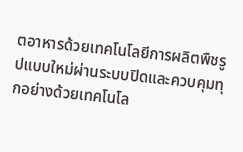ตอาหารด้วยเทคโนโลยีการผลิตพืชรูปแบบใหม่ผ่านระบบปิดและควบคุมทุกอย่างด้วยเทคโนโล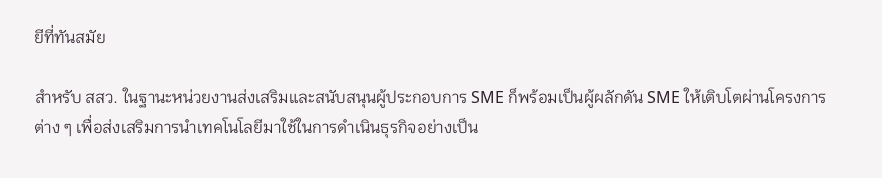ยีที่ทันสมัย

สำหรับ สสว. ในฐานะหน่วยงานส่งเสริมและสนับสนุนผู้ประกอบการ SME ก็พร้อมเป็นผู้ผลักดัน SME ให้เติบโตผ่านโครงการต่าง ๆ เพื่อส่งเสริมการนำเทคโนโลยีมาใช้ในการดำเนินธุรกิจอย่างเป็น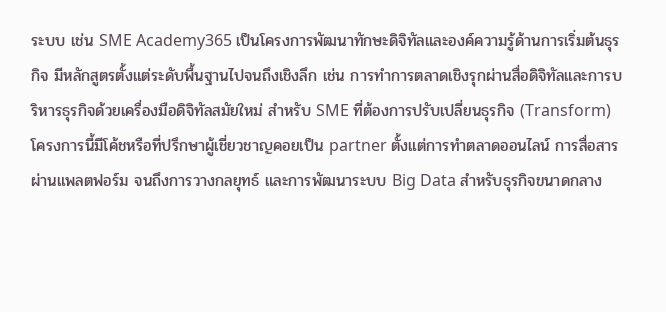ระบบ เช่น SME Academy365 เป็นโครงการพัฒนาทักษะดิจิทัลและองค์ความรู้ด้านการเริ่มต้นธุรกิจ มีหลักสูตรตั้งแต่ระดับพื้นฐานไปจนถึงเชิงลึก เช่น การทำการตลาดเชิงรุกผ่านสื่อดิจิทัลและการบริหารธุรกิจด้วยเครื่องมือดิจิทัลสมัยใหม่ สำหรับ SME ที่ต้องการปรับเปลี่ยนธุรกิจ (Transform) โครงการนี้มีโค้ชหรือที่ปรึกษาผู้เชี่ยวชาญคอยเป็น partner ตั้งแต่การทำตลาดออนไลน์ การสื่อสารผ่านแพลตฟอร์ม จนถึงการวางกลยุทธ์ และการพัฒนาระบบ Big Data สำหรับธุรกิจขนาดกลาง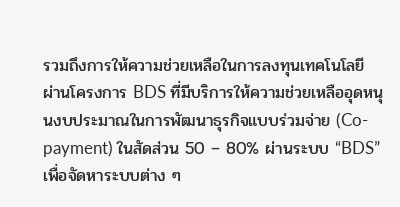รวมถึงการให้ความช่วยเหลือในการลงทุนเทคโนโลยี ผ่านโครงการ BDS ที่มีบริการให้ความช่วยเหลืออุดหนุนงบประมาณในการพัฒนาธุรกิจแบบร่วมจ่าย (Co-payment) ในสัดส่วน 50 – 80% ผ่านระบบ “BDS” เพื่อจัดหาระบบต่าง ๆ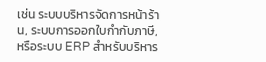เช่น ระบบบริหารจัดการหน้าร้าน, ระบบการออกใบกำกับภาษี, หรือระบบ ERP สำหรับบริหาร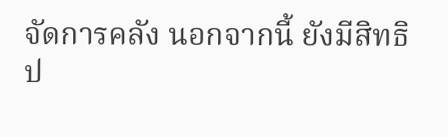จัดการคลัง นอกจากนี้ ยังมีสิทธิป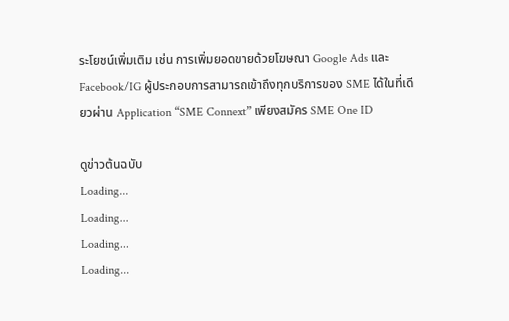ระโยชน์เพิ่มเติม เช่น การเพิ่มยอดขายด้วยโฆษณา Google Ads และ Facebook/IG ผู้ประกอบการสามารถเข้าถึงทุกบริการของ SME ได้ในที่เดียวผ่าน Application “SME Connext” เพียงสมัคร SME One ID

ดูข่าวต้นฉบับ
Loading...
Loading...
Loading...
Loading...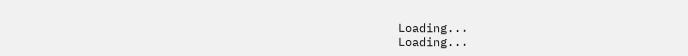Loading...
Loading...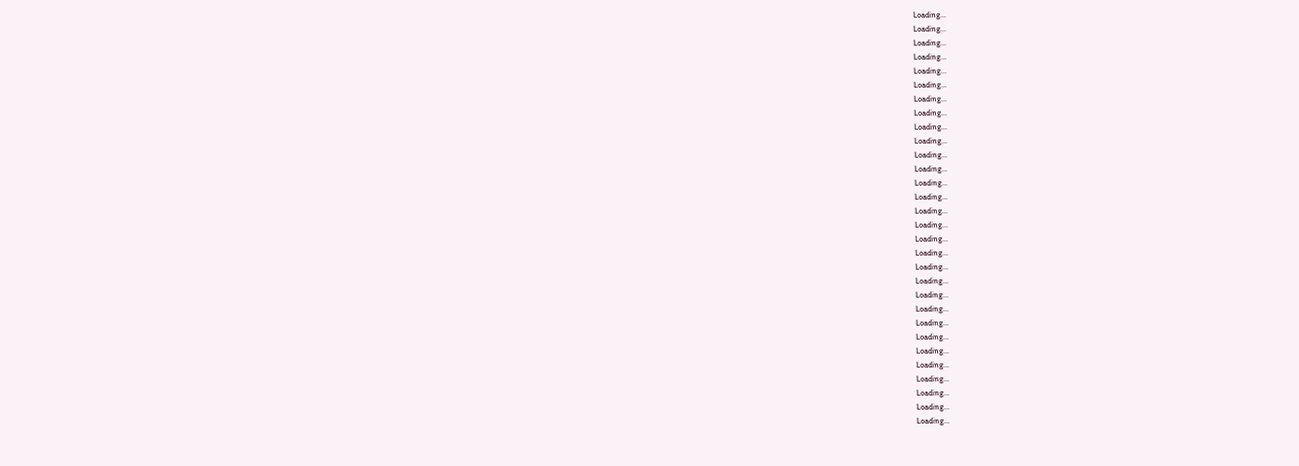Loading...
Loading...
Loading...
Loading...
Loading...
Loading...
Loading...
Loading...
Loading...
Loading...
Loading...
Loading...
Loading...
Loading...
Loading...
Loading...
Loading...
Loading...
Loading...
Loading...
Loading...
Loading...
Loading...
Loading...
Loading...
Loading...
Loading...
Loading...
Loading...
Loading...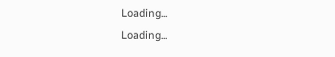Loading...
Loading...